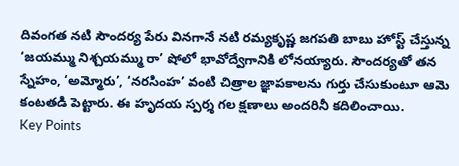దివంగత నటి సౌందర్య పేరు వినగానే నటి రమ్యకృష్ణ జగపతి బాబు హోస్ట్ చేస్తున్న ‘జయమ్ము నిశ్చయమ్ము రా’ షోలో భావోద్వేగానికి లోనయ్యారు. సౌందర్యతో తన స్నేహం, ‘అమ్మోరు’, ‘నరసింహ’ వంటి చిత్రాల జ్ఞాపకాలను గుర్తు చేసుకుంటూ ఆమె కంటతడి పెట్టారు. ఈ హృదయ స్పర్శ గల క్షణాలు అందరినీ కదిలించాయి.
Key Points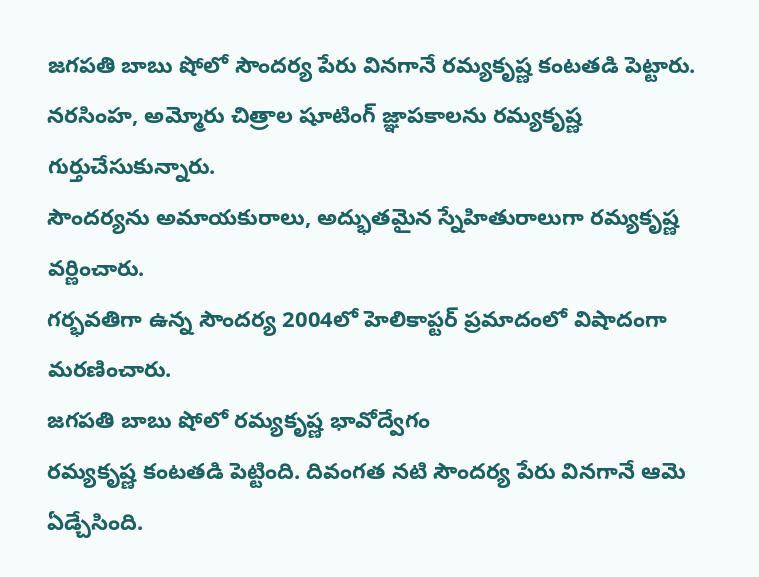జగపతి బాబు షోలో సౌందర్య పేరు వినగానే రమ్యకృష్ణ కంటతడి పెట్టారు.
నరసింహ, అమ్మోరు చిత్రాల షూటింగ్ జ్ఞాపకాలను రమ్యకృష్ణ గుర్తుచేసుకున్నారు.
సౌందర్యను అమాయకురాలు, అద్భుతమైన స్నేహితురాలుగా రమ్యకృష్ణ వర్ణించారు.
గర్భవతిగా ఉన్న సౌందర్య 2004లో హెలికాప్టర్ ప్రమాదంలో విషాదంగా మరణించారు.
జగపతి బాబు షోలో రమ్యకృష్ణ భావోద్వేగం
రమ్యకృష్ణ కంటతడి పెట్టింది. దివంగత నటి సౌందర్య పేరు వినగానే ఆమె ఏడ్చేసింది.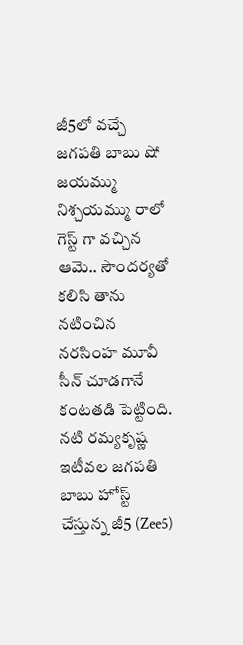జీ5లో వచ్చే జగపతి బాబు షో జయమ్ము నిశ్చయమ్ము రాలో గెస్ట్ గా వచ్చిన ఆమె.. సౌందర్యతో కలిసి తాను నటించిన నరసింహ మూవీ సీన్ చూడగానే కంటతడి పెట్టింది.
నటి రమ్యకృష్ణ ఇటీవల జగపతి బాబు హోస్ట్ చేస్తున్న జీ5 (Zee5)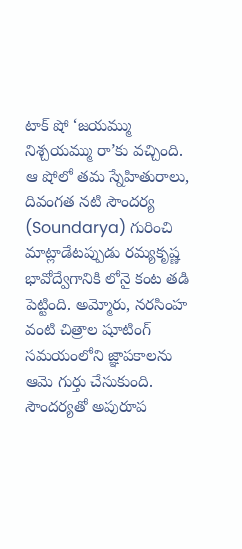టాక్ షో ‘జయమ్ము నిశ్చయమ్ము రా’కు వచ్చింది. ఆ షోలో తమ స్నేహితురాలు, దివంగత నటి సౌందర్య (Soundarya) గురించి మాట్లాడేటప్పుడు రమ్యకృష్ణ భావోద్వేగానికి లోనై కంట తడి పెట్టింది. అమ్మోరు, నరసింహ వంటి చిత్రాల షూటింగ్ సమయంలోని జ్ఞాపకాలను ఆమె గుర్తు చేసుకుంది.
సౌందర్యతో అపురూప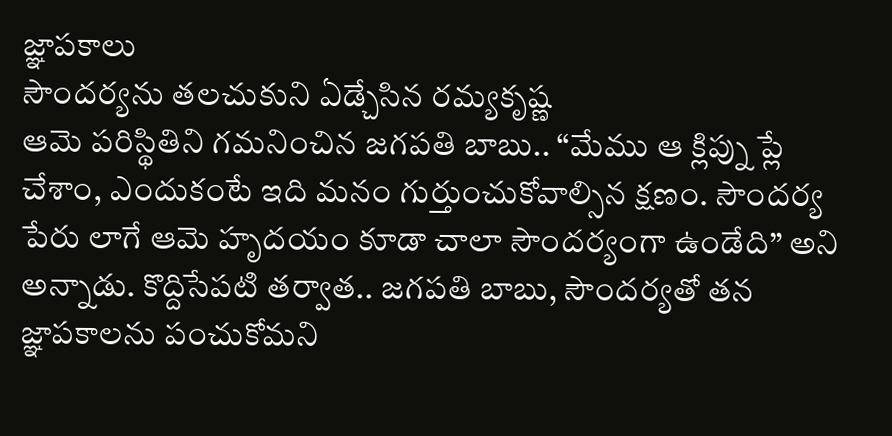జ్ఞాపకాలు
సౌందర్యను తలచుకుని ఏడ్చేసిన రమ్యకృష్ణ
ఆమె పరిస్థితిని గమనించిన జగపతి బాబు.. “మేము ఆ క్లిప్ను ప్లే చేశాం, ఎందుకంటే ఇది మనం గుర్తుంచుకోవాల్సిన క్షణం. సౌందర్య పేరు లాగే ఆమె హృదయం కూడా చాలా సౌందర్యంగా ఉండేది” అని అన్నాడు. కొద్దిసేపటి తర్వాత.. జగపతి బాబు, సౌందర్యతో తన జ్ఞాపకాలను పంచుకోమని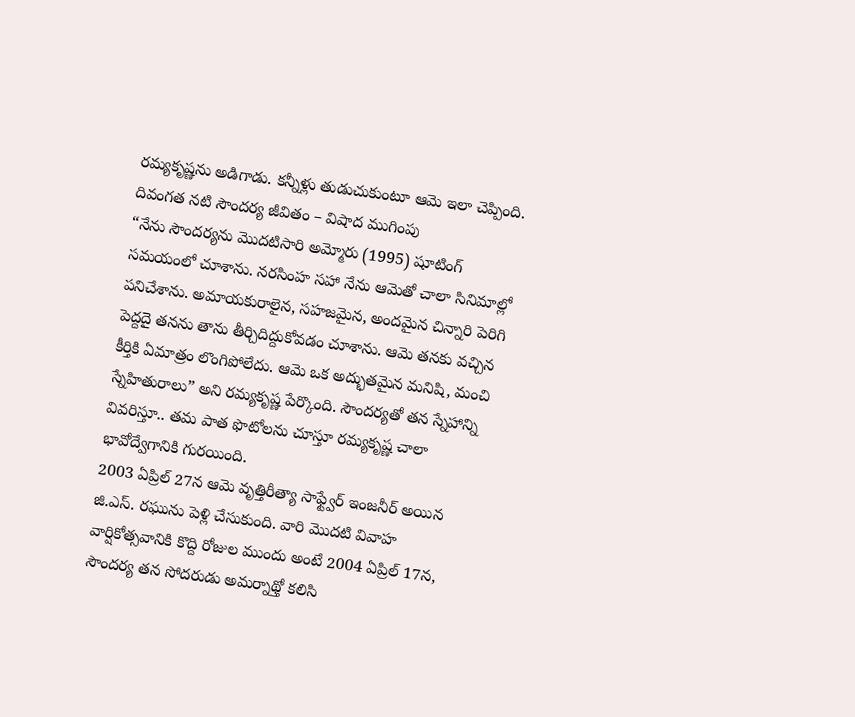రమ్యకృష్ణను అడిగాడు. కన్నీళ్లు తుడుచుకుంటూ ఆమె ఇలా చెప్పింది.
దివంగత నటి సౌందర్య జీవితం – విషాద ముగింపు
“నేను సౌందర్యను మొదటిసారి అమ్మోరు (1995) షూటింగ్ సమయంలో చూశాను. నరసింహ సహా నేను ఆమెతో చాలా సినిమాల్లో పనిచేశాను. అమాయకురాలైన, సహజమైన, అందమైన చిన్నారి పెరిగి పెద్దదై తనను తాను తీర్చిదిద్దుకోవడం చూశాను. ఆమె తనకు వచ్చిన కీర్తికి ఏమాత్రం లొంగిపోలేదు. ఆమె ఒక అద్భుతమైన మనిషి, మంచి స్నేహితురాలు” అని రమ్యకృష్ణ పేర్కొంది. సౌందర్యతో తన స్నేహాన్ని వివరిస్తూ.. తమ పాత ఫొటోలను చూస్తూ రమ్యకృష్ణ చాలా భావోద్వేగానికి గురయింది.
2003 ఏప్రిల్ 27న ఆమె వృత్తిరీత్యా సాఫ్ట్వేర్ ఇంజనీర్ అయిన జి.ఎస్. రఘును పెళ్లి చేసుకుంది. వారి మొదటి వివాహ వార్షికోత్సవానికి కొద్ది రోజుల ముందు అంటే 2004 ఏప్రిల్ 17న, సౌందర్య తన సోదరుడు అమర్నాథ్తో కలిసి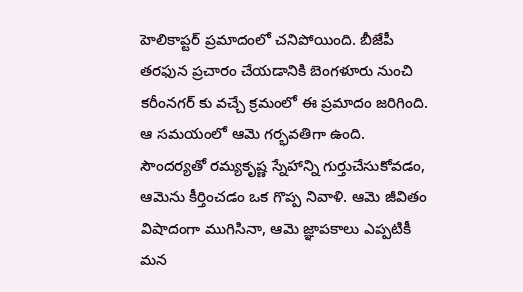హెలికాప్టర్ ప్రమాదంలో చనిపోయింది. బీజేపీ తరఫున ప్రచారం చేయడానికి బెంగళూరు నుంచి కరీంనగర్ కు వచ్చే క్రమంలో ఈ ప్రమాదం జరిగింది. ఆ సమయంలో ఆమె గర్భవతిగా ఉంది.
సౌందర్యతో రమ్యకృష్ణ స్నేహాన్ని గుర్తుచేసుకోవడం, ఆమెను కీర్తించడం ఒక గొప్ప నివాళి. ఆమె జీవితం విషాదంగా ముగిసినా, ఆమె జ్ఞాపకాలు ఎప్పటికీ మన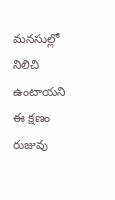మనసుల్లో నిలిచి ఉంటాయని ఈ క్షణం రుజువు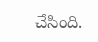చేసింది.